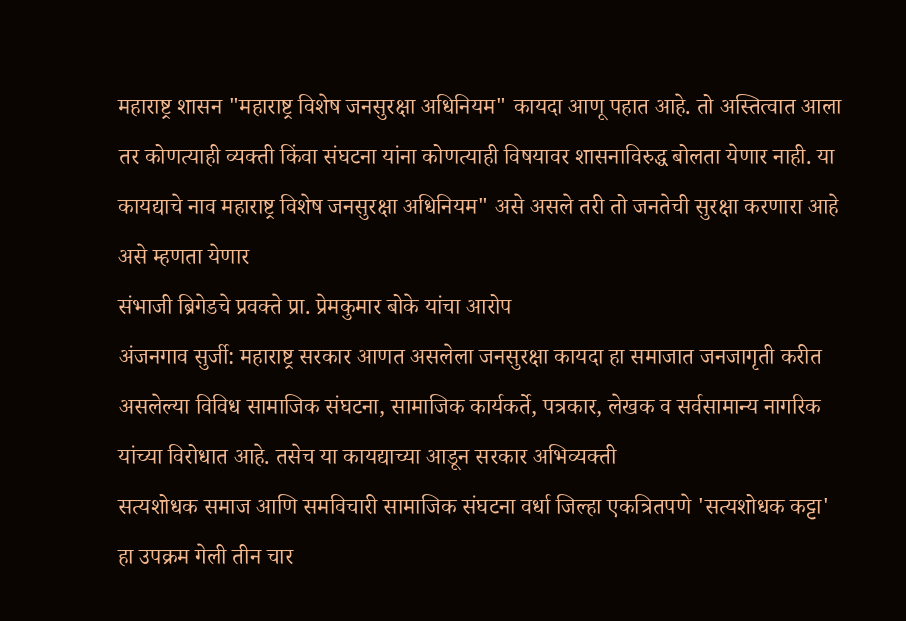महाराष्ट्र शासन "महाराष्ट्र विशेष जनसुरक्षा अधिनियम" कायदा आणू पहात आहे. तो अस्तित्वात आला तर कोणत्याही व्यक्ती किंवा संघटना यांना कोणत्याही विषयावर शासनाविरुद्ध बोलता येणार नाही. या कायद्याचे नाव महाराष्ट्र विशेष जनसुरक्षा अधिनियम" असे असले तरी तो जनतेची सुरक्षा करणारा आहे असे म्हणता येणार
संभाजी ब्रिगेडचे प्रवक्ते प्रा. प्रेमकुमार बोके यांचा आरोप
अंजनगाव सुर्जी: महाराष्ट्र सरकार आणत असलेला जनसुरक्षा कायदा हा समाजात जनजागृती करीत असलेल्या विविध सामाजिक संघटना, सामाजिक कार्यकर्ते, पत्रकार, लेखक व सर्वसामान्य नागरिक यांच्या विरोधात आहे. तसेच या कायद्याच्या आडून सरकार अभिव्यक्ती
सत्यशोधक समाज आणि समविचारी सामाजिक संघटना वर्धा जिल्हा एकत्रितपणे 'सत्यशोधक कट्टा' हा उपक्रम गेली तीन चार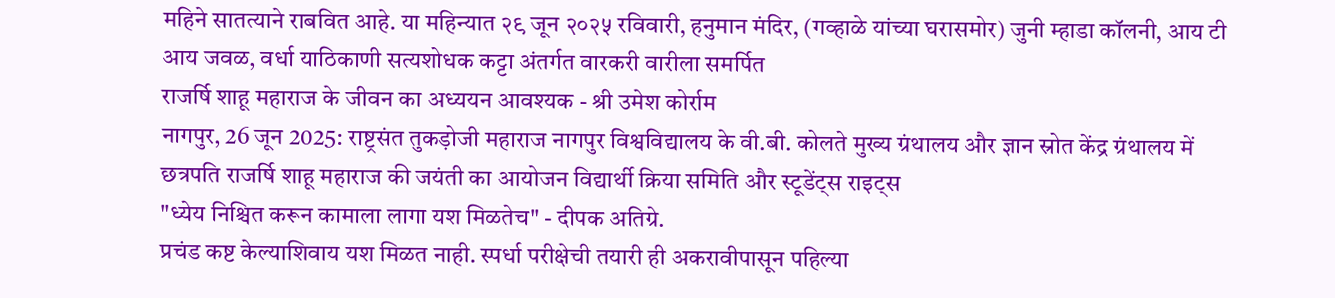महिने सातत्याने राबवित आहे. या महिन्यात २९ जून २०२५ रविवारी, हनुमान मंदिर, (गव्हाळे यांच्या घरासमोर) जुनी म्हाडा कॉलनी, आय टी आय जवळ, वर्धा याठिकाणी सत्यशोधक कट्टा अंतर्गत वारकरी वारीला समर्पित
राजर्षि शाहू महाराज के जीवन का अध्ययन आवश्यक - श्री उमेश कोर्राम
नागपुर, 26 जून 2025: राष्ट्रसंत तुकड़ोजी महाराज नागपुर विश्वविद्यालय के वी.बी. कोलते मुख्य ग्रंथालय और ज्ञान स्रोत केंद्र ग्रंथालय में छत्रपति राजर्षि शाहू महाराज की जयंती का आयोजन विद्यार्थी क्रिया समिति और स्टूडेंट्स राइट्स
"ध्येय निश्चित करून कामाला लागा यश मिळतेच" - दीपक अतिग्रे.
प्रचंड कष्ट केल्याशिवाय यश मिळत नाही. स्पर्धा परीक्षेची तयारी ही अकरावीपासून पहिल्या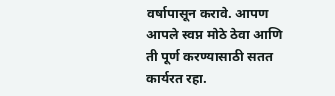वर्षापासून करावे. आपण आपले स्वप्न मोठे ठेवा आणि ती पूर्ण करण्यासाठी सतत कार्यरत रहा.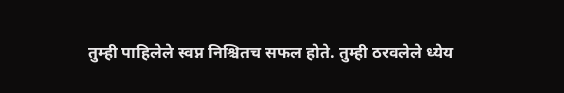तुम्ही पाहिलेले स्वप्न निश्चितच सफल होते. तुम्ही ठरवलेले ध्येय